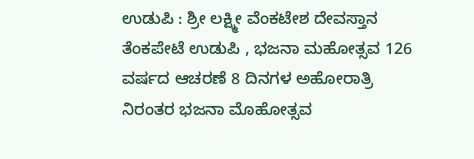ಉಡುಪಿ : ಶ್ರೀ ಲಕ್ಷ್ಮೀ ವೆಂಕಟೇಶ ದೇವಸ್ತಾನ ತೆಂಕಪೇಟೆ ಉಡುಪಿ , ಭಜನಾ ಮಹೋತ್ಸವ 126 ವರ್ಷದ ಆಚರಣೆ 8 ದಿನಗಳ ಅಹೋರಾತ್ರಿ ನಿರಂತರ ಭಜನಾ ಮೊಹೋತ್ಸವ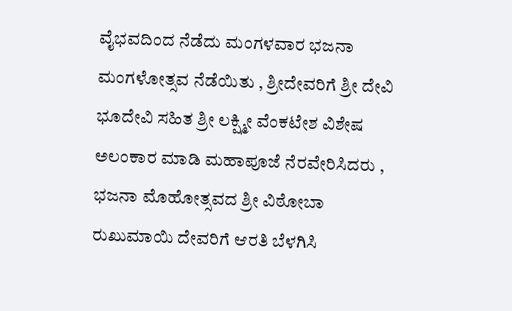ವೈಭವದಿಂದ ನೆಡೆದು ಮಂಗಳವಾರ ಭಜನಾ ಮಂಗಳೋತ್ಸವ ನೆಡೆಯಿತು , ಶ್ರೀದೇವರಿಗೆ ಶ್ರೀ ದೇವಿ ಭೂದೇವಿ ಸಹಿತ ಶ್ರೀ ಲಕ್ಷ್ಮೀ ವೆಂಕಟೇಶ ವಿಶೇಷ ಅಲಂಕಾರ ಮಾಡಿ ಮಹಾಪೂಜೆ ನೆರವೇರಿಸಿದರು , ಭಜನಾ ಮೊಹೋತ್ಸವದ ಶ್ರೀ ವಿಠೋಬಾ ರುಖುಮಾಯಿ ದೇವರಿಗೆ ಆರತಿ ಬೆಳಗಿಸಿ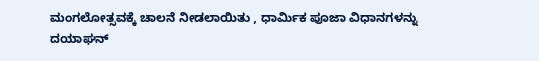ಮಂಗಲೋತ್ಸವಕ್ಕೆ ಚಾಲನೆ ನೀಡಲಾಯಿತು , ಧಾರ್ಮಿಕ ಪೂಜಾ ವಿಧಾನಗಳನ್ನು ದಯಾಘನ್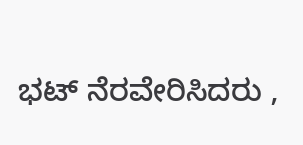ಭಟ್ ನೆರವೇರಿಸಿದರು ,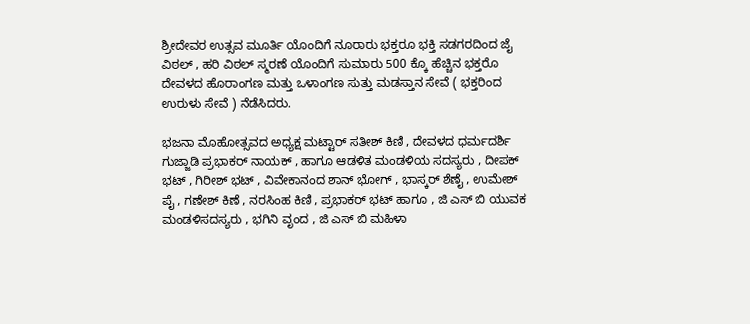ಶ್ರೀದೇವರ ಉತ್ಸವ ಮೂರ್ತಿ ಯೊಂದಿಗೆ ನೂರಾರು ಭಕ್ತರೂ ಭಕ್ತಿ ಸಡಗರದಿಂದ ಜೈ ವಿಠಲ್ , ಹರಿ ವಿಠಲ್ ಸ್ಮರಣೆ ಯೊಂದಿಗೆ ಸುಮಾರು 500 ಕ್ಕೊ ಹೆಚ್ಚಿನ ಭಕ್ತರೊ ದೇವಳದ ಹೊರಾಂಗಣ ಮತ್ತು ಒಳಾಂಗಣ ಸುತ್ತು ಮಡಸ್ತಾನ ಸೇವೆ ( ಭಕ್ತರಿಂದ ಉರುಳು ಸೇವೆ ) ನೆಡೆಸಿದರು.

ಭಜನಾ ಮೊಹೋತ್ಸವದ ಅಧ್ಯಕ್ಷ ಮಟ್ಟಾರ್ ಸತೀಶ್ ಕಿಣಿ , ದೇವಳದ ಧರ್ಮದರ್ಶಿ ಗುಜ್ಜಾಡಿ ಪ್ರಭಾಕರ್ ನಾಯಕ್ , ಹಾಗೂ ಆಡಳಿತ ಮಂಡಳಿಯ ಸದಸ್ಯರು , ದೀಪಕ್ ಭಟ್ , ಗಿರೀಶ್ ಭಟ್ , ವಿವೇಕಾನಂದ ಶಾನ್ ಭೋಗ್ , ಭಾಸ್ಕರ್ ಶೆಣೈ , ಉಮೇಶ್ ಪೈ , ಗಣೇಶ್ ಕಿಣೆ , ನರಸಿಂಹ ಕಿಣಿ , ಪ್ರಭಾಕರ್ ಭಟ್ ಹಾಗೂ , ಜಿ ಎಸ್ ಬಿ ಯುವಕ ಮಂಡಳಿಸದಸ್ಯರು , ಭಗಿನಿ ವೃಂದ , ಜಿ ಎಸ್ ಬಿ ಮಹಿಳಾ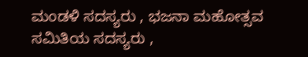ಮಂಡಳಿ ಸದಸ್ಯರು , ಭಜನಾ ಮಹೋತ್ಸವ ಸಮಿತಿಯ ಸದಸ್ಯರು ,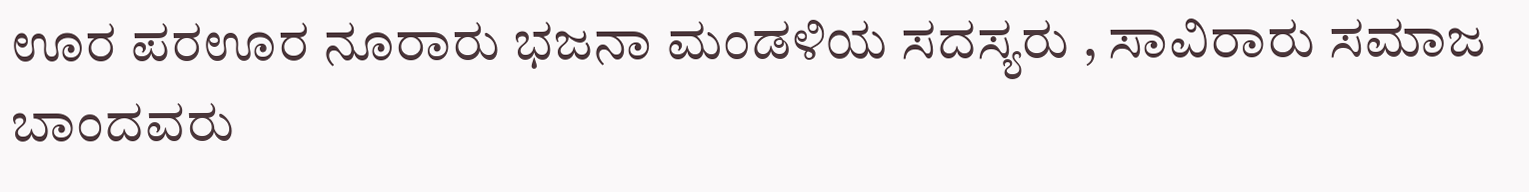ಊರ ಪರಊರ ನೂರಾರು ಭಜನಾ ಮಂಡಳಿಯ ಸದಸ್ಯರು , ಸಾವಿರಾರು ಸಮಾಜ ಬಾಂದವರು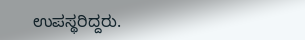ಉಪಸ್ಥರಿದ್ದರು.